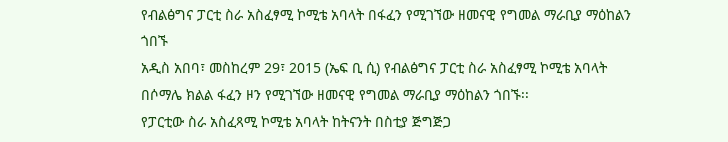የብልፅግና ፓርቲ ስራ አስፈፃሚ ኮሚቴ አባላት በፋፈን የሚገኘው ዘመናዊ የግመል ማራቢያ ማዕከልን ጎበኙ
አዲስ አበባ፣ መስከረም 29፣ 2015 (ኤፍ ቢ ሲ) የብልፅግና ፓርቲ ስራ አስፈፃሚ ኮሚቴ አባላት በሶማሌ ክልል ፋፈን ዞን የሚገኘው ዘመናዊ የግመል ማራቢያ ማዕከልን ጎበኙ፡፡
የፓርቲው ስራ አስፈጻሚ ኮሚቴ አባላት ከትናንት በስቲያ ጅግጅጋ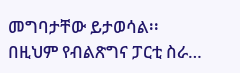መግባታቸው ይታወሳል፡፡
በዚህም የብልጽግና ፓርቲ ስራ…